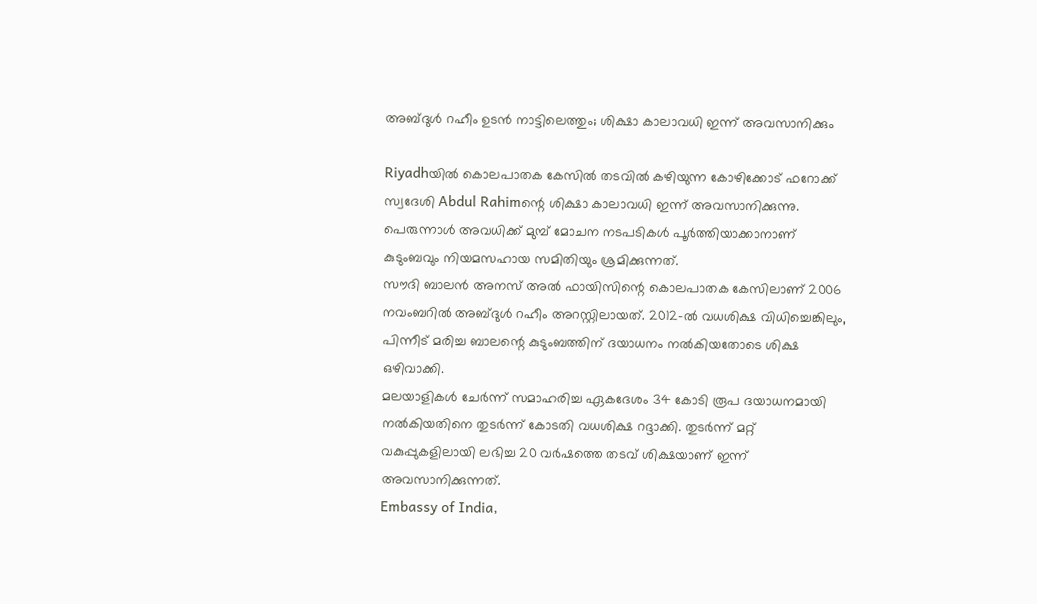അബ്ദുൾ റഹീം ഉടൻ നാട്ടിലെത്തും; ശിക്ഷാ കാലാവധി ഇന്ന് അവസാനിക്കും

Riyadhയിൽ കൊലപാതക കേസിൽ തടവിൽ കഴിയുന്ന കോഴിക്കോട് ഫറോക്ക് സ്വദേശി Abdul Rahimന്റെ ശിക്ഷാ കാലാവധി ഇന്ന് അവസാനിക്കുന്നു. പെരുന്നാൾ അവധിക്ക് മുമ്പ് മോചന നടപടികൾ പൂർത്തിയാക്കാനാണ് കുടുംബവും നിയമസഹായ സമിതിയും ശ്രമിക്കുന്നത്.
സൗദി ബാലൻ അനസ് അൽ ഫായിസിന്റെ കൊലപാതക കേസിലാണ് 2006 നവംബറിൽ അബ്ദുൾ റഹീം അറസ്റ്റിലായത്. 2012-ൽ വധശിക്ഷ വിധിച്ചെങ്കിലും, പിന്നീട് മരിച്ച ബാലന്റെ കുടുംബത്തിന് ദയാധനം നൽകിയതോടെ ശിക്ഷ ഒഴിവാക്കി.
മലയാളികൾ ചേർന്ന് സമാഹരിച്ച ഏകദേശം 34 കോടി രൂപ ദയാധനമായി നൽകിയതിനെ തുടർന്ന് കോടതി വധശിക്ഷ റദ്ദാക്കി. തുടർന്ന് മറ്റ് വകുപ്പുകളിലായി ലഭിച്ച 20 വർഷത്തെ തടവ് ശിക്ഷയാണ് ഇന്ന് അവസാനിക്കുന്നത്.
Embassy of India,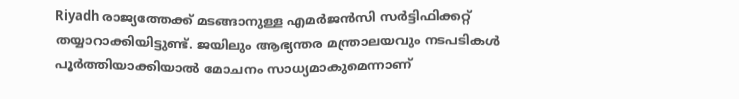Riyadh രാജ്യത്തേക്ക് മടങ്ങാനുള്ള എമർജൻസി സർട്ടിഫിക്കറ്റ് തയ്യാറാക്കിയിട്ടുണ്ട്. ജയിലും ആഭ്യന്തര മന്ത്രാലയവും നടപടികൾ പൂർത്തിയാക്കിയാൽ മോചനം സാധ്യമാകുമെന്നാണ്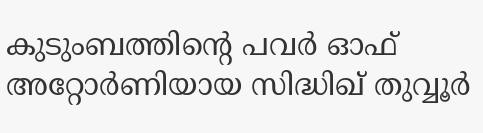കുടുംബത്തിന്റെ പവർ ഓഫ് അറ്റോർണിയായ സിദ്ധിഖ് തുവ്വൂർ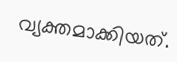വ്യക്തമാക്കിയത്.